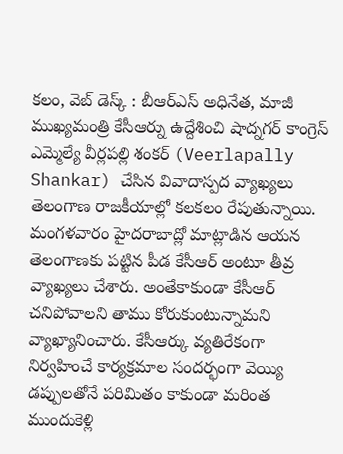కలం, వెబ్ డెస్క్ : బీఆర్ఎస్ అధినేత, మాజీ ముఖ్యమంత్రి కేసీఆర్ను ఉద్దేశించి షాద్నగర్ కాంగ్రెస్ ఎమ్మెల్యే వీర్లపల్లి శంకర్ (Veerlapally Shankar) చేసిన వివాదాస్పద వ్యాఖ్యలు తెలంగాణ రాజకీయాల్లో కలకలం రేపుతున్నాయి. మంగళవారం హైదరాబాద్లో మాట్లాడిన ఆయన తెలంగాణకు పట్టిన పీడ కేసీఆర్ అంటూ తీవ్ర వ్యాఖ్యలు చేశారు. అంతేకాకుండా కేసీఆర్ చనిపోవాలని తాము కోరుకుంటున్నామని వ్యాఖ్యానించారు. కేసీఆర్కు వ్యతిరేకంగా నిర్వహించే కార్యక్రమాల సందర్భంగా వెయ్యి డప్పులతోనే పరిమితం కాకుండా మరింత ముందుకెళ్లి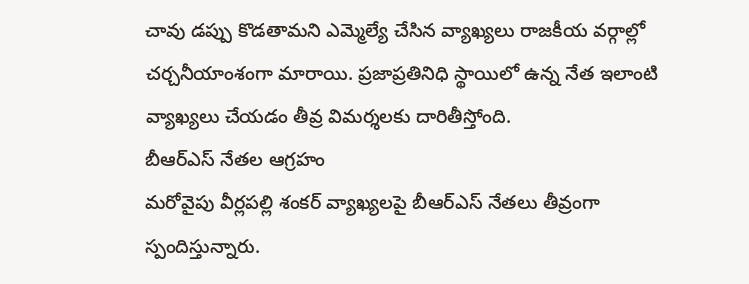చావు డప్పు కొడతామని ఎమ్మెల్యే చేసిన వ్యాఖ్యలు రాజకీయ వర్గాల్లో చర్చనీయాంశంగా మారాయి. ప్రజాప్రతినిధి స్థాయిలో ఉన్న నేత ఇలాంటి వ్యాఖ్యలు చేయడం తీవ్ర విమర్శలకు దారితీస్తోంది.
బీఆర్ఎస్ నేతల ఆగ్రహం
మరోవైపు వీర్లపల్లి శంకర్ వ్యాఖ్యలపై బీఆర్ఎస్ నేతలు తీవ్రంగా స్పందిస్తున్నారు.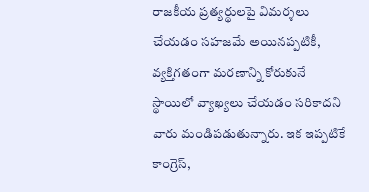రాజకీయ ప్రత్యర్థులపై విమర్శలు చేయడం సహజమే అయినప్పటికీ, వ్యక్తిగతంగా మరణాన్ని కోరుకునే స్థాయిలో వ్యాఖ్యలు చేయడం సరికాదని వారు మండిపడుతున్నారు. ఇక ఇప్పటికే కాంగ్రెస్,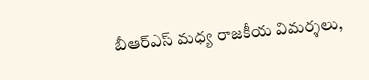బీఆర్ఎస్ మధ్య రాజకీయ విమర్శలు,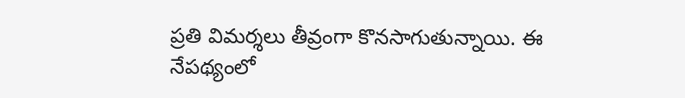ప్రతి విమర్శలు తీవ్రంగా కొనసాగుతున్నాయి. ఈ నేపథ్యంలో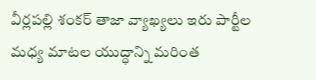వీర్లపల్లి శంకర్ తాజా వ్యాఖ్యలు ఇరు పార్టీల మధ్య మాటల యుద్ధాన్ని మరింత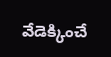వేడెక్కించే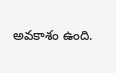అవకాశం ఉంది.